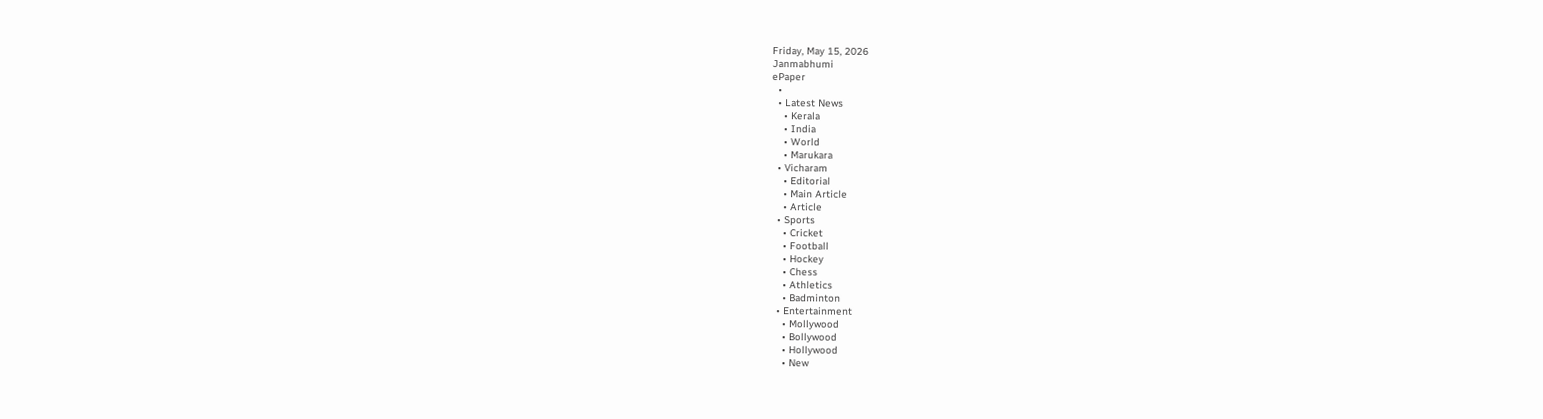Friday, May 15, 2026
Janmabhumi
ePaper
  •
  • Latest News
    • Kerala
    • India
    • World
    • Marukara
  • Vicharam
    • Editorial
    • Main Article
    • Article
  • Sports
    • Cricket
    • Football
    • Hockey
    • Chess
    • Athletics
    • Badminton
  • Entertainment
    • Mollywood
    • Bollywood
    • Hollywood
    • New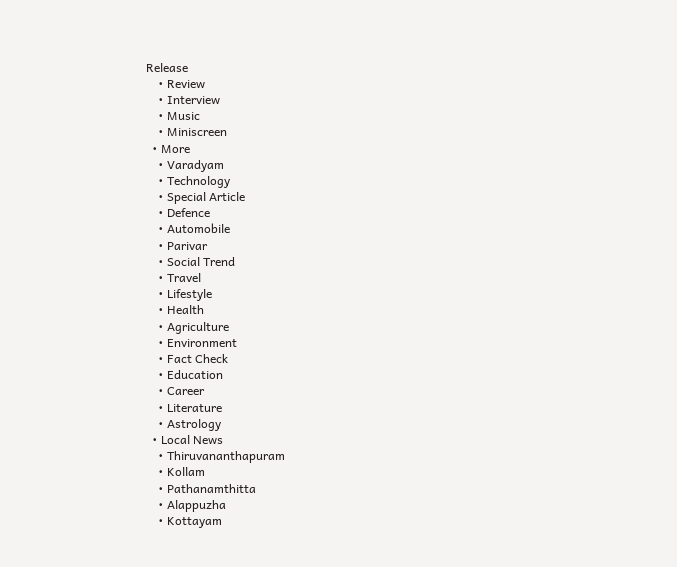Release
    • Review
    • Interview
    • Music
    • Miniscreen
  • More
    • Varadyam
    • Technology
    • Special Article
    • Defence
    • Automobile
    • Parivar
    • Social Trend
    • Travel
    • Lifestyle
    • Health
    • Agriculture
    • Environment
    • Fact Check
    • Education
    • Career
    • Literature
    • Astrology
  • Local News
    • Thiruvananthapuram
    • Kollam
    • Pathanamthitta
    • Alappuzha
    • Kottayam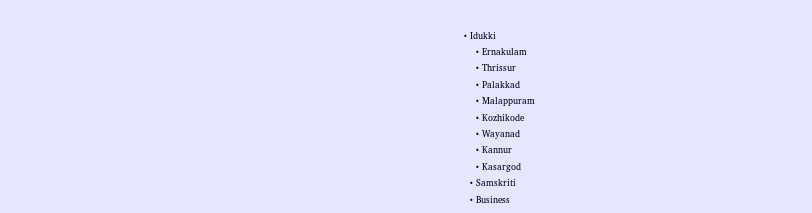• Idukki
    • Ernakulam
    • Thrissur
    • Palakkad
    • Malappuram
    • Kozhikode
    • Wayanad
    • Kannur
    • Kasargod
  • Samskriti
  • Business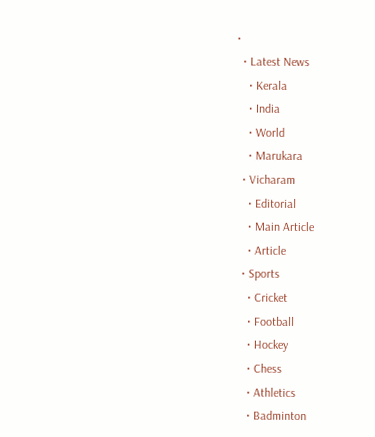•
  • Latest News
    • Kerala
    • India
    • World
    • Marukara
  • Vicharam
    • Editorial
    • Main Article
    • Article
  • Sports
    • Cricket
    • Football
    • Hockey
    • Chess
    • Athletics
    • Badminton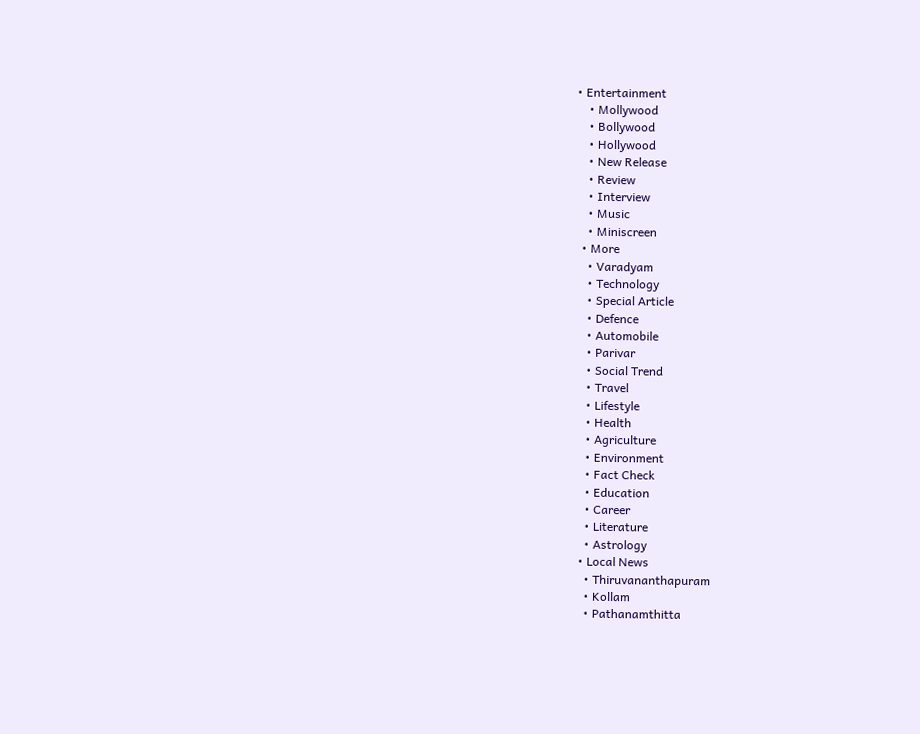• Entertainment
    • Mollywood
    • Bollywood
    • Hollywood
    • New Release
    • Review
    • Interview
    • Music
    • Miniscreen
  • More
    • Varadyam
    • Technology
    • Special Article
    • Defence
    • Automobile
    • Parivar
    • Social Trend
    • Travel
    • Lifestyle
    • Health
    • Agriculture
    • Environment
    • Fact Check
    • Education
    • Career
    • Literature
    • Astrology
  • Local News
    • Thiruvananthapuram
    • Kollam
    • Pathanamthitta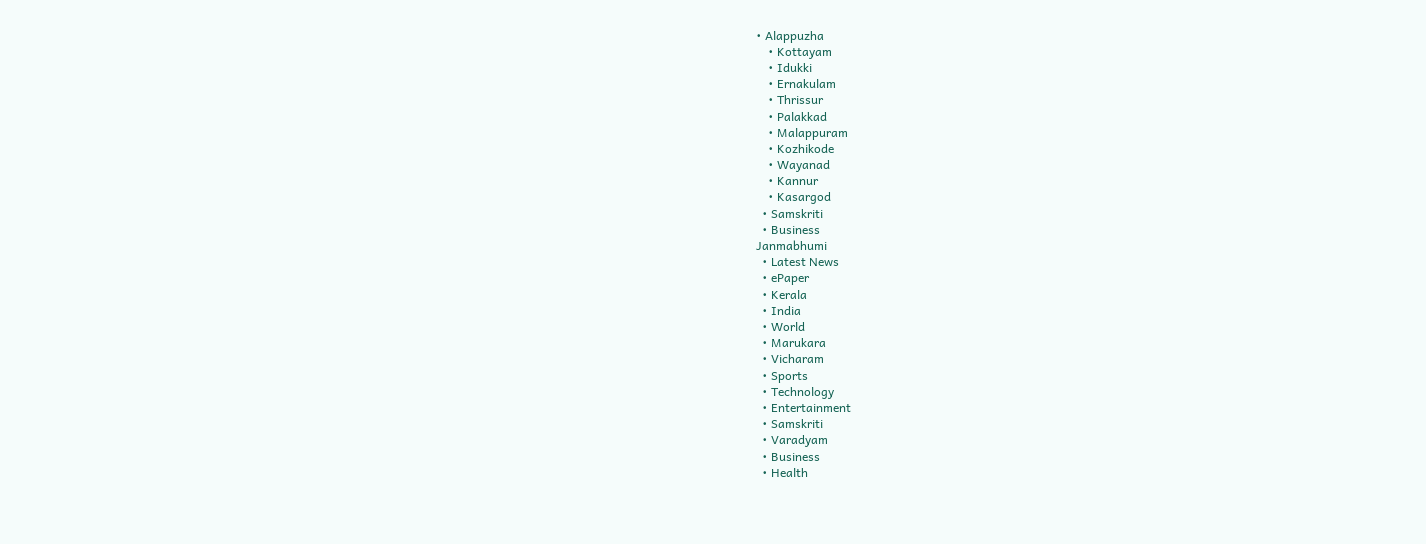• Alappuzha
    • Kottayam
    • Idukki
    • Ernakulam
    • Thrissur
    • Palakkad
    • Malappuram
    • Kozhikode
    • Wayanad
    • Kannur
    • Kasargod
  • Samskriti
  • Business
Janmabhumi
  • Latest News
  • ePaper
  • Kerala
  • India
  • World
  • Marukara
  • Vicharam
  • Sports
  • Technology
  • Entertainment
  • Samskriti
  • Varadyam
  • Business
  • Health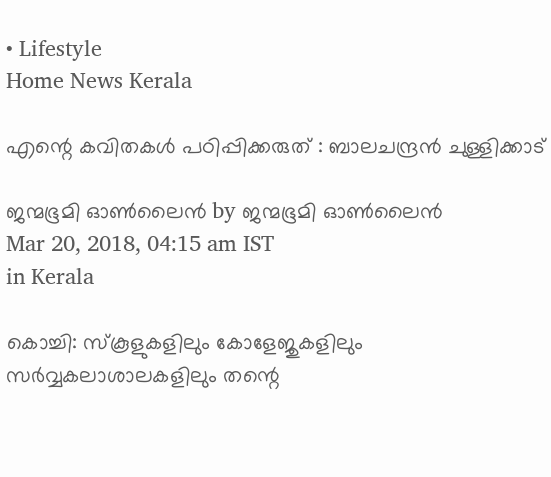• Lifestyle
Home News Kerala

എന്റെ കവിതകൾ പഠിപ്പിക്കരുത് : ബാലചന്ദ്രൻ ചുള്ളിക്കാട്

ജന്മഭൂമി ഓണ്‍ലൈന്‍ by ജന്മഭൂമി ഓണ്‍ലൈന്‍
Mar 20, 2018, 04:15 am IST
in Kerala

കൊച്ചി: സ്‌കൂളുകളിലും കോളേജുകളിലും സര്‍വ്വകലാശാലകളിലും തന്റെ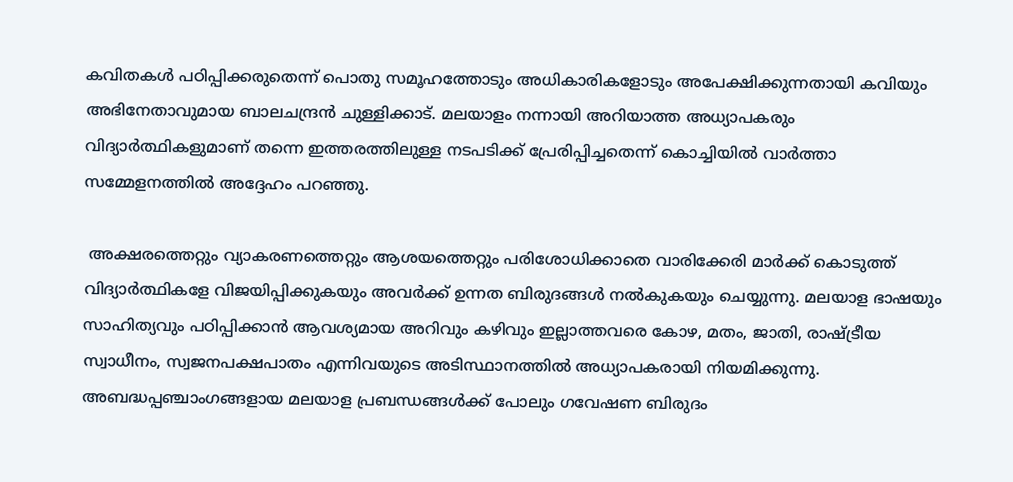കവിതകള്‍ പഠിപ്പിക്കരുതെന്ന് പൊതു സമൂഹത്തോടും അധികാരികളോടും അപേക്ഷിക്കുന്നതായി കവിയും അഭിനേതാവുമായ ബാലചന്ദ്രന്‍ ചുള്ളിക്കാട്. മലയാളം നന്നായി അറിയാത്ത അധ്യാപകരും വിദ്യാര്‍ത്ഥികളുമാണ് തന്നെ ഇത്തരത്തിലുള്ള നടപടിക്ക് പ്രേരിപ്പിച്ചതെന്ന് കൊച്ചിയില്‍ വാര്‍ത്താ സമ്മേളനത്തില്‍ അദ്ദേഹം പറഞ്ഞു.

 അക്ഷരത്തെറ്റും വ്യാകരണത്തെറ്റും ആശയത്തെറ്റും പരിശോധിക്കാതെ വാരിക്കേരി മാര്‍ക്ക് കൊടുത്ത് വിദ്യാര്‍ത്ഥികളേ വിജയിപ്പിക്കുകയും അവര്‍ക്ക് ഉന്നത ബിരുദങ്ങള്‍ നല്‍കുകയും ചെയ്യുന്നു. മലയാള ഭാഷയും സാഹിത്യവും പഠിപ്പിക്കാന്‍ ആവശ്യമായ അറിവും കഴിവും ഇല്ലാത്തവരെ കോഴ, മതം, ജാതി, രാഷ്‌ട്രീയ സ്വാധീനം, സ്വജനപക്ഷപാതം എന്നിവയുടെ അടിസ്ഥാനത്തില്‍ അധ്യാപകരായി നിയമിക്കുന്നു. അബദ്ധപ്പഞ്ചാംഗങ്ങളായ മലയാള പ്രബന്ധങ്ങള്‍ക്ക് പോലും ഗവേഷണ ബിരുദം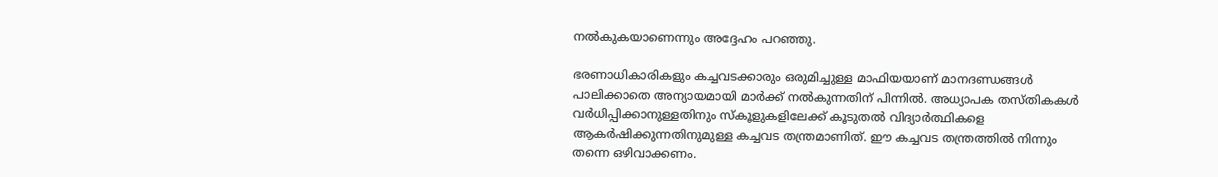നല്‍കുകയാണെന്നും അദ്ദേഹം പറഞ്ഞു.

ഭരണാധികാരികളും കച്ചവടക്കാരും ഒരുമിച്ചുള്ള മാഫിയയാണ് മാനദണ്ഡങ്ങള്‍ പാലിക്കാതെ അന്യായമായി മാര്‍ക്ക് നല്‍കുന്നതിന് പിന്നില്‍. അധ്യാപക തസ്തികകള്‍ വര്‍ധിപ്പിക്കാനുള്ളതിനും സ്‌കൂളുകളിലേക്ക് കൂടുതല്‍ വിദ്യാര്‍ത്ഥികളെ ആകര്‍ഷിക്കുന്നതിനുമുള്ള കച്ചവട തന്ത്രമാണിത്. ഈ കച്ചവട തന്ത്രത്തില്‍ നിന്നും തന്നെ ഒഴിവാക്കണം.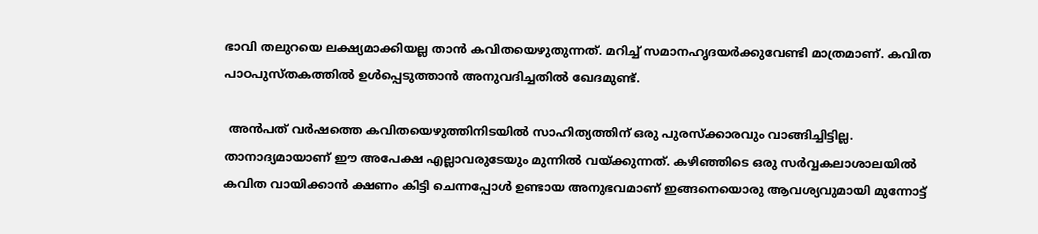ഭാവി തലുറയെ ലക്ഷ്യമാക്കിയല്ല താന്‍ കവിതയെഴുതുന്നത്. മറിച്ച് സമാനഹൃദയര്‍ക്കുവേണ്ടി മാത്രമാണ്. കവിത പാഠപുസ്തകത്തില്‍ ഉള്‍പ്പെടുത്താന്‍ അനുവദിച്ചതില്‍ ഖേദമുണ്ട്.

 അന്‍പത് വര്‍ഷത്തെ കവിതയെഴുത്തിനിടയില്‍ സാഹിത്യത്തിന് ഒരു പുരസ്‌ക്കാരവും വാങ്ങിച്ചിട്ടില്ല. താനാദ്യമായാണ് ഈ അപേക്ഷ എല്ലാവരുടേയും മുന്നില്‍ വയ്‌ക്കുന്നത്. കഴിഞ്ഞിടെ ഒരു സര്‍വ്വകലാശാലയില്‍ കവിത വായിക്കാന്‍ ക്ഷണം കിട്ടി ചെന്നപ്പോള്‍ ഉണ്ടായ അനുഭവമാണ് ഇങ്ങനെയൊരു ആവശ്യവുമായി മുന്നോട്ട്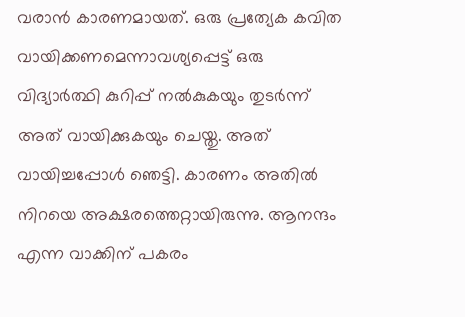വരാന്‍ കാരണമായത്. ഒരു പ്രത്യേക കവിത വായിക്കണമെന്നാവശ്യപ്പെട്ട് ഒരു വിദ്യാര്‍ത്ഥി കുറിപ്പ് നല്‍കുകയും തുടര്‍ന്ന് അത് വായിക്കുകയും ചെയ്തു. അത് വായിച്ചപ്പോള്‍ ഞെട്ടി. കാരണം അതില്‍ നിറയെ അക്ഷരത്തെറ്റായിരുന്നു. ആനന്ദം എന്ന വാക്കിന് പകരം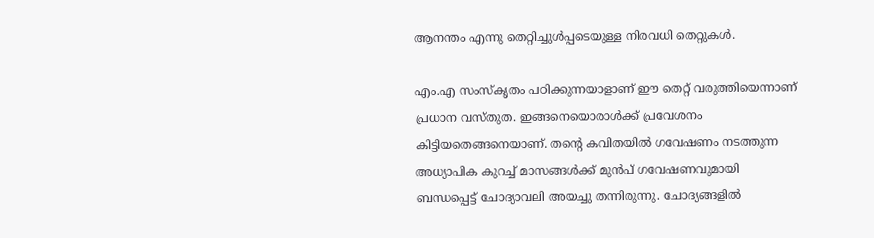ആനന്തം എന്നു തെറ്റിച്ചുള്‍പ്പടെയുള്ള നിരവധി തെറ്റുകള്‍.

എം.എ സംസ്‌കൃതം പഠിക്കുന്നയാളാണ് ഈ തെറ്റ് വരുത്തിയെന്നാണ് പ്രധാന വസ്തുത. ഇങ്ങനെയൊരാള്‍ക്ക് പ്രവേശനം കിട്ടിയതെങ്ങനെയാണ്. തന്റെ കവിതയില്‍ ഗവേഷണം നടത്തുന്ന അധ്യാപിക കുറച്ച് മാസങ്ങള്‍ക്ക് മുന്‍പ് ഗവേഷണവുമായി ബന്ധപ്പെട്ട് ചോദ്യാവലി അയച്ചു തന്നിരുന്നു. ചോദ്യങ്ങളില്‍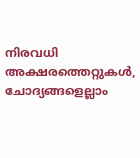നിരവധി അക്ഷരത്തെറ്റുകള്‍, ചോദ്യങ്ങളെല്ലാം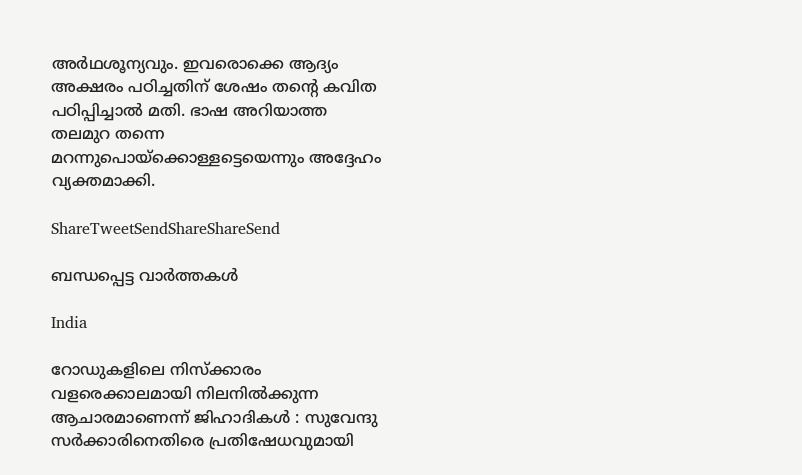അര്‍ഥശൂന്യവും. ഇവരൊക്കെ ആദ്യം അക്ഷരം പഠിച്ചതിന് ശേഷം തന്റെ കവിത പഠിപ്പിച്ചാല്‍ മതി. ഭാഷ അറിയാത്ത തലമുറ തന്നെ മറന്നുപൊയ്‌ക്കൊള്ളട്ടെയെന്നും അദ്ദേഹം വ്യക്തമാക്കി.

ShareTweetSendShareShareSend

ബന്ധപ്പെട്ട വാര്‍ത്തകള്‍

India

റോഡുകളിലെ നിസ്ക്കാരം വളരെക്കാലമായി നിലനിൽക്കുന്ന ആചാരമാണെന്ന് ജിഹാദികൾ : സുവേന്ദു സർക്കാരിനെതിരെ പ്രതിഷേധവുമായി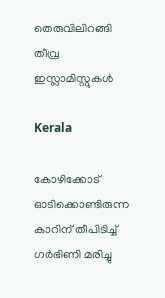തെരുവിലിറങ്ങി തീവ്ര ഇസ്ലാമിസ്റ്റുകൾ

Kerala

കോഴിക്കോട് ഓടിക്കൊണ്ടിരുന്ന കാറിന് തീപിടിച്ച് ഗര്‍ഭിണി മരിച്ചു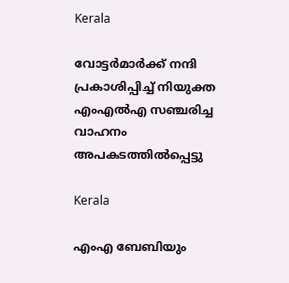Kerala

വോട്ടര്‍മാര്‍ക്ക് നന്ദി പ്രകാശിപ്പിച്ച് നിയുക്ത എംഎല്‍എ സഞ്ചരിച്ച വാഹനം അപകടത്തില്‍പ്പെട്ടു

Kerala

എംഎ ബേബിയും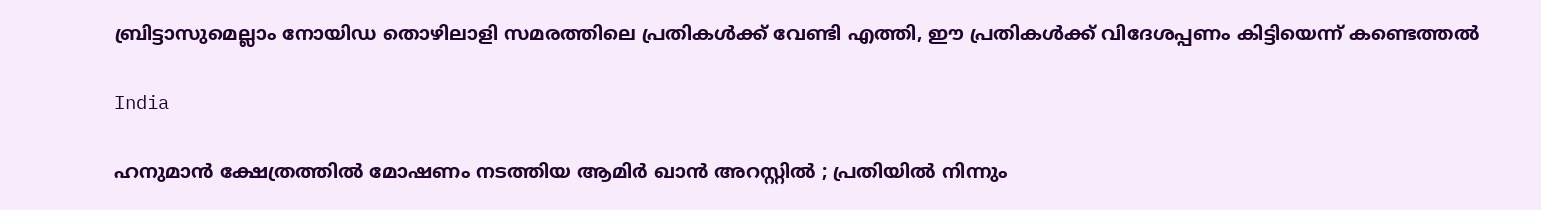ബ്രിട്ടാസുമെല്ലാം നോയിഡ തൊഴിലാളി സമരത്തിലെ പ്രതികള്‍ക്ക് വേണ്ടി എത്തി, ഈ പ്രതികള്‍ക്ക് വിദേശപ്പണം കിട്ടിയെന്ന് കണ്ടെത്തല്‍

India

ഹനുമാൻ ക്ഷേത്രത്തിൽ മോഷണം നടത്തിയ ആമിർ ഖാൻ അറസ്റ്റിൽ ; പ്രതിയിൽ നിന്നും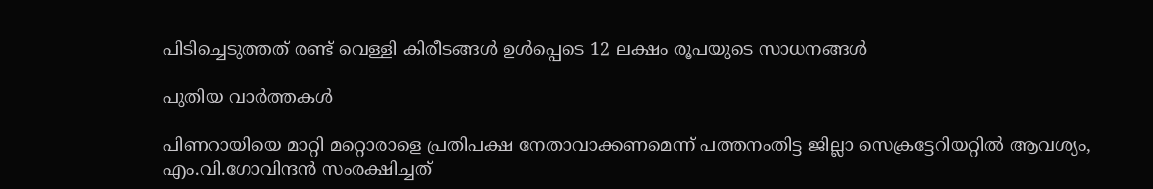പിടിച്ചെടുത്തത് രണ്ട് വെള്ളി കിരീടങ്ങൾ ഉൾപ്പെടെ 12 ലക്ഷം രൂപയുടെ സാധനങ്ങൾ

പുതിയ വാര്‍ത്തകള്‍

പിണറായിയെ മാറ്റി മറ്റൊരാളെ പ്രതിപക്ഷ നേതാവാക്കണമെന്ന് പത്തനംതിട്ട ജില്ലാ സെക്രട്ടേറിയറ്റില്‍ ആവശ്യം, എം.വി.ഗോവിന്ദന്‍ സംരക്ഷിച്ചത്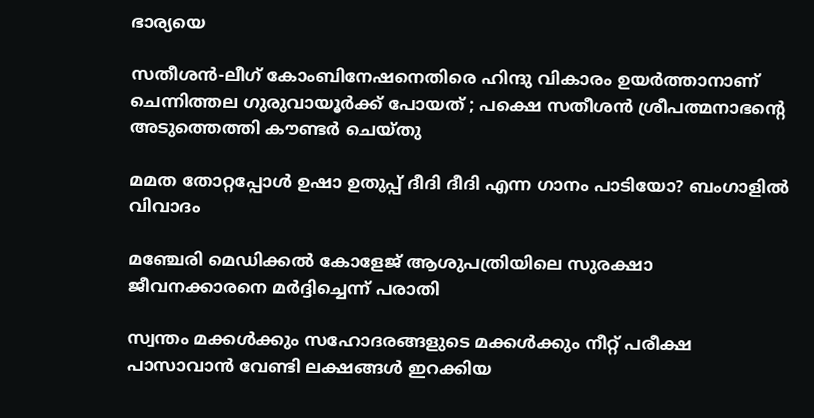ഭാര്യയെ

സതീശന്‍-ലീഗ് കോംബിനേഷനെതിരെ ഹിന്ദു വികാരം ഉയര്‍ത്താനാണ് ചെന്നിത്തല ഗുരുവായൂര്‍ക്ക് പോയത് ; പക്ഷെ സതീശന്‍ ശ്രീപത്മനാഭന്റെ അടുത്തെത്തി കൗണ്ടര്‍ ചെയ്തു

മമത തോറ്റപ്പോള്‍ ഉഷാ ഉതുപ്പ് ദീദി ദീദി എന്ന ഗാനം പാടിയോ? ബംഗാളില്‍ വിവാദം

മഞ്ചേരി മെഡിക്കല്‍ കോളേജ് ആശുപത്രിയിലെ സുരക്ഷാ ജീവനക്കാരനെ മര്‍ദ്ദിച്ചെന്ന് പരാതി

സ്വന്തം മക്കള്‍ക്കും സഹോദരങ്ങളുടെ മക്കള്‍ക്കും നീറ്റ് പരീക്ഷ പാസാവാന്‍ വേണ്ടി ലക്ഷങ്ങള്‍ ഇറക്കിയ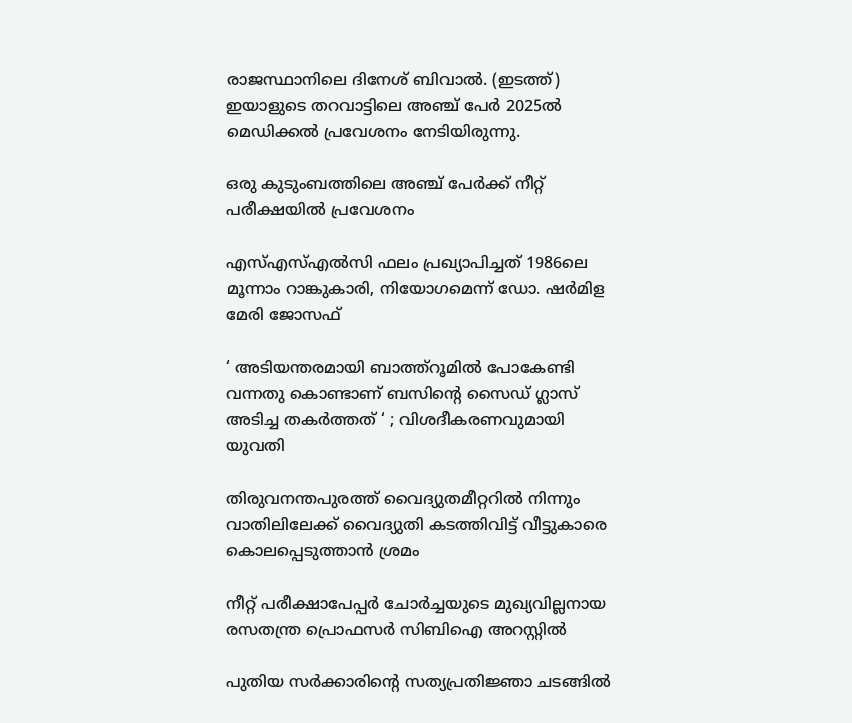രാജസ്ഥാനിലെ ദിനേശ് ബിവാല്‍. (ഇടത്ത്) ഇയാളുടെ തറവാട്ടിലെ അഞ്ച് പേര്‍ 2025ല്‍ മെഡിക്കല്‍ പ്രവേശനം നേടിയിരുന്നു.

ഒരു കുടുംബത്തിലെ അഞ്ച് പേര്‍ക്ക് നീറ്റ് പരീക്ഷയില്‍ പ്രവേശനം

എസ്എസ്എല്‍സി ഫലം പ്രഖ്യാപിച്ചത് 1986ലെ മൂന്നാം റാങ്കുകാരി, നിയോഗമെന്ന് ഡോ. ഷര്‍മിള മേരി ജോസഫ്

‘ അടിയന്തരമായി ബാത്ത്റൂമില്‍ പോകേണ്ടി വന്നതു കൊണ്ടാണ് ബസിന്റെ സൈഡ് ഗ്ലാസ് അടിച്ച തകര്‍ത്തത് ‘ ; വിശദീകരണവുമായി യുവതി

തിരുവനന്തപുരത്ത് വൈദ്യുതമീറ്ററില്‍ നിന്നും വാതിലിലേക്ക് വൈദ്യുതി കടത്തിവിട്ട് വീട്ടുകാരെ കൊലപ്പെടുത്താന്‍ ശ്രമം

നീറ്റ് പരീക്ഷാപേപ്പര്‍ ചോര്‍ച്ചയുടെ മുഖ്യവില്ലനായ രസതന്ത്ര പ്രൊഫസര്‍ സിബിഐ അറസ്റ്റില്‍

പുതിയ സര്‍ക്കാരിന്റെ സത്യപ്രതിജ്ഞാ ചടങ്ങില്‍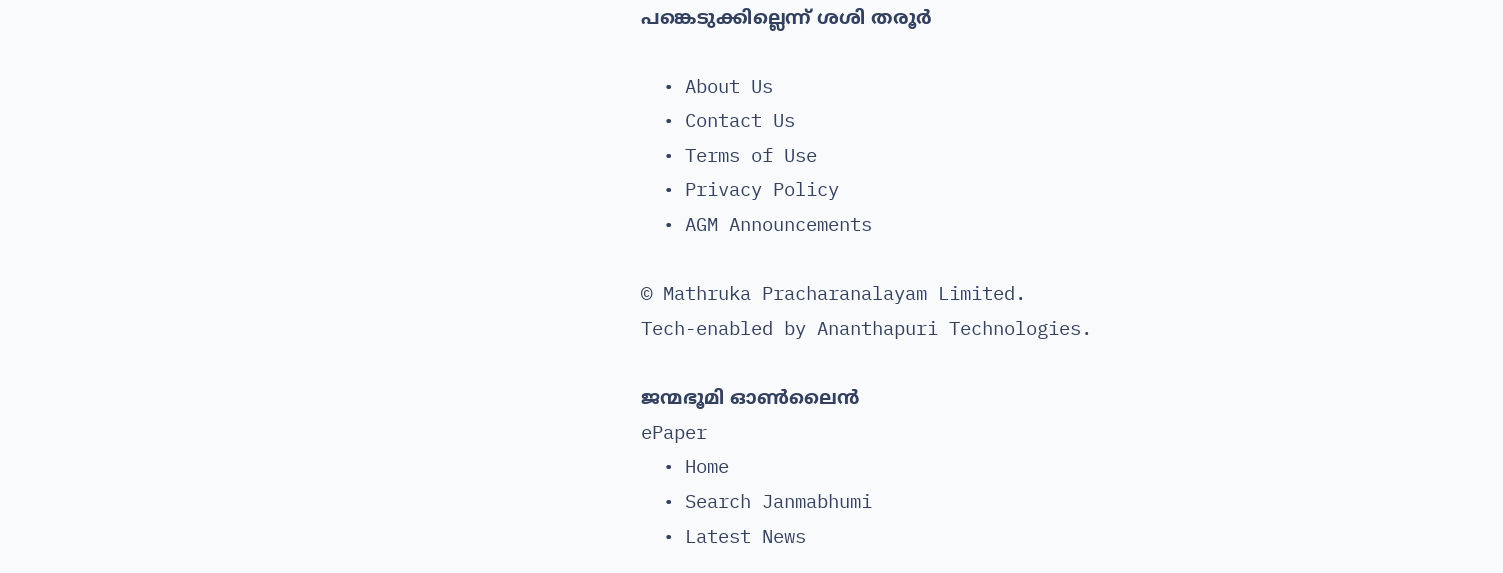പങ്കെടുക്കില്ലെന്ന് ശശി തരൂര്‍

  • About Us
  • Contact Us
  • Terms of Use
  • Privacy Policy
  • AGM Announcements

© Mathruka Pracharanalayam Limited.
Tech-enabled by Ananthapuri Technologies.

ജന്മഭൂമി ഓണ്‍ലൈന്‍
ePaper
  • Home
  • Search Janmabhumi
  • Latest News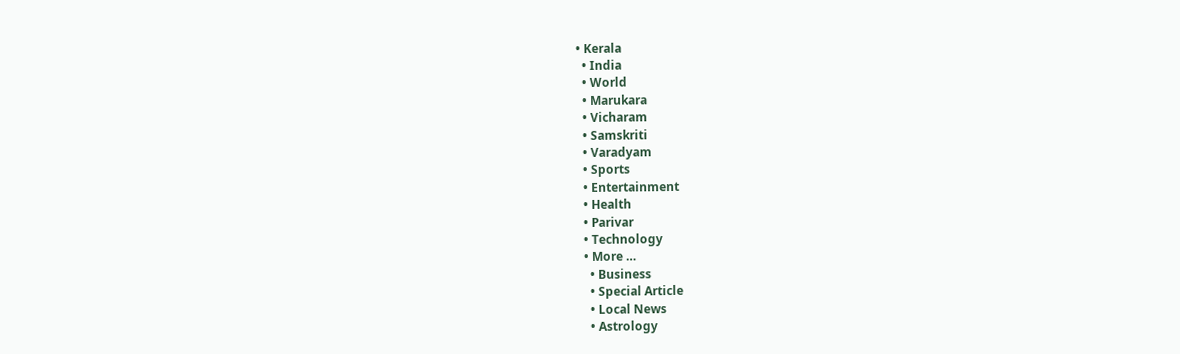• Kerala
  • India
  • World
  • Marukara
  • Vicharam
  • Samskriti
  • Varadyam
  • Sports
  • Entertainment
  • Health
  • Parivar
  • Technology
  • More …
    • Business
    • Special Article
    • Local News
    • Astrology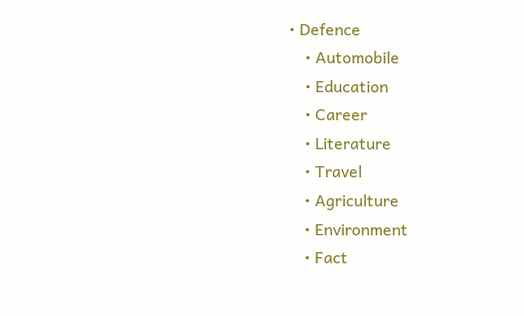• Defence
    • Automobile
    • Education
    • Career
    • Literature
    • Travel
    • Agriculture
    • Environment
    • Fact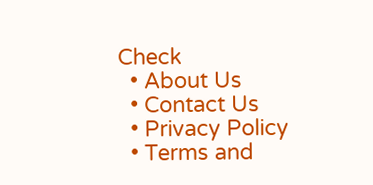Check
  • About Us
  • Contact Us
  • Privacy Policy
  • Terms and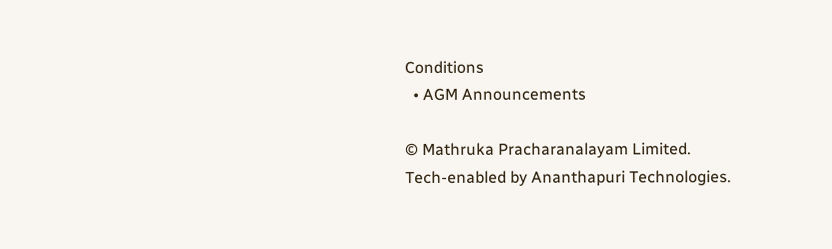Conditions
  • AGM Announcements

© Mathruka Pracharanalayam Limited.
Tech-enabled by Ananthapuri Technologies.